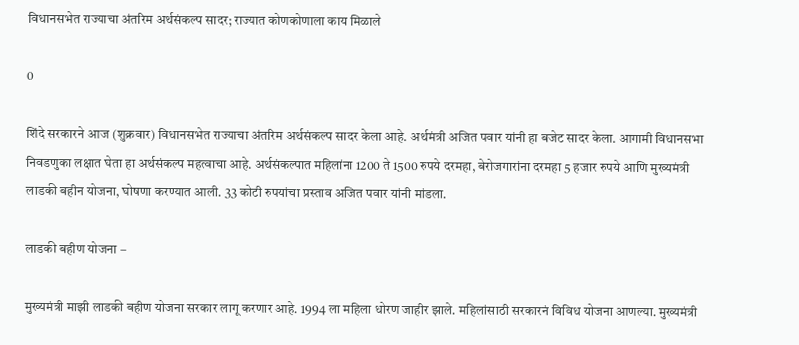विधानसभेत राज्याचा अंतरिम अर्थसंकल्प सादर; राज्यात कोणकोणाला काय मिळाले

0

शिंदे सरकारने आज (शुक्रवार) विधानसभेत राज्याचा अंतरिम अर्थसंकल्प सादर केला आहे. अर्थमंत्री अजित पवार यांनी हा बजेट सादर केला. आगामी विधानसभा निवडणुका लक्षात घेता हा अर्थसंकल्प महत्वाचा आहे. अर्थसंकल्पात महिलांना 1200 ते 1500 रुपये दरमहा, बेरोजगारांना दरमहा 5 हजार रुपये आणि मुख्यमंत्री लाडकी बहीन योजना, घोषणा करण्यात आली. 33 कोटी रुपयांचा प्रस्ताव अजित पवार यांनी मांडला.

लाडकी बहीण योजना –

मुख्यमंत्री माझी लाडकी बहीण योजना सरकार लागू करणार आहे. 1994 ला महिला धोरण जाहीर झाले. महिलांसाठी सरकारनं विविध योजना आ‌णल्या. मुख्यमंत्री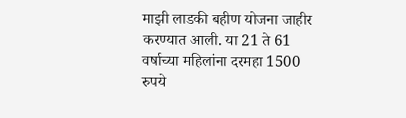माझी लाडकी बहीण योजना जाहीर करण्यात आली. या 21 ते 61 वर्षाच्या महिलांना दरमहा 1500 रुपये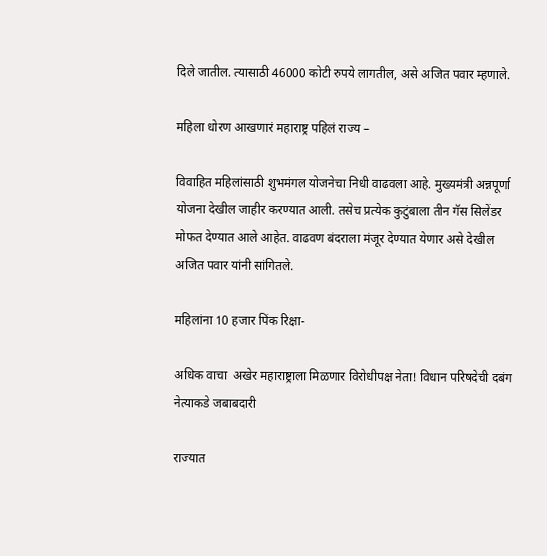दिले जातील. त्यासाठी 46000 कोटी रुपये लागतील, असे अजित पवार म्हणाले.

महिला धोरण आखणारं महाराष्ट्र पहिलं राज्य –

विवाहित महिलांसाठी शुभमंगल योजनेचा निधी वाढवला आहे. मुख्यमंत्री अन्नपूर्णा योजना देखील जाहीर करण्यात आली. तसेच प्रत्येक कुटुंबाला तीन गॅस सिलेंडर मोफत देण्यात आले आहेत. वाढवण बंदराला मंजूर देण्यात येणार असे देखील अजित पवार यांनी सांगितले.

महिलांना 10 हजार पिंक रिक्षा-

अधिक वाचा  अखेर महाराष्ट्राला मिळणार विरोधीपक्ष नेता! विधान परिषदेची दबंग नेत्याकडे जबाबदारी

राज्यात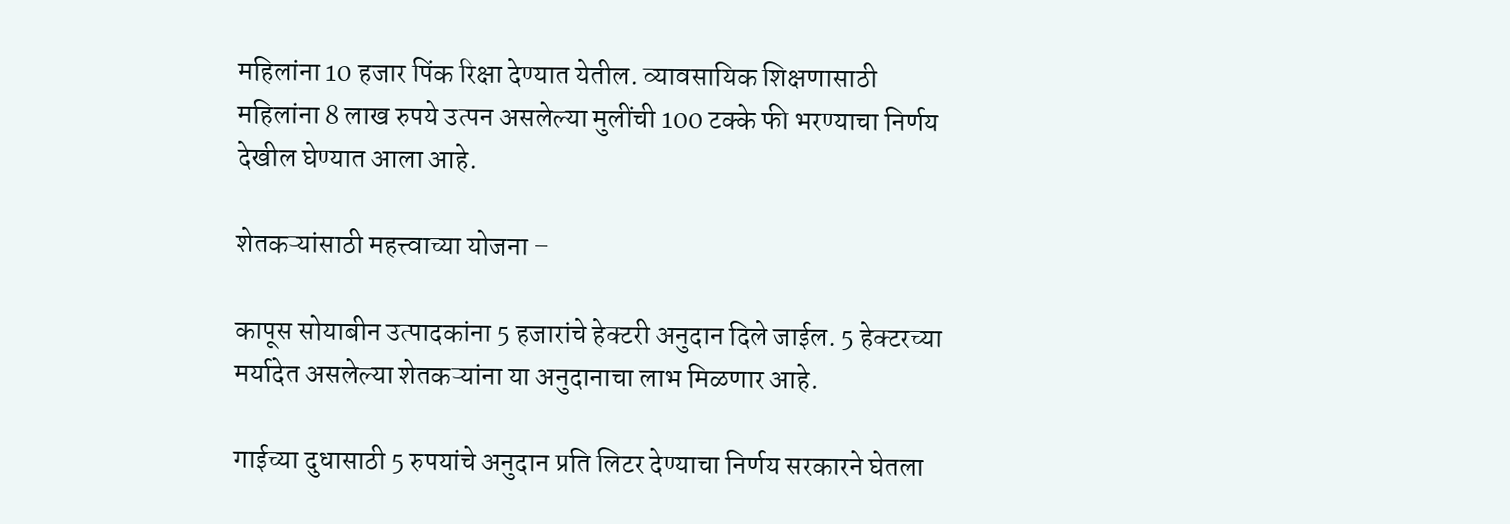महिलांना 10 हजार पिंक रिक्षा देण्यात येतील. व्यावसायिक शिक्षणासाठी महिलांना 8 लाख रुपये उत्पन असलेल्या मुलींची 100 टक्के फी भरण्याचा निर्णय देखील घेण्यात आला आहे.

शेतकऱ्यांसाठी महत्त्वाच्या योजना –

कापूस सोयाबीन उत्पादकांना 5 हजारांचे हेक्टरी अनुदान दिले जाईल. 5 हेक्टरच्या मर्यादेत असलेल्या शेतकऱ्यांना या अनुदानाचा लाभ मिळणार आहे.

गाईच्या दुधासाठी 5 रुपयांचे अनुदान प्रति लिटर देण्याचा निर्णय सरकारने घेतला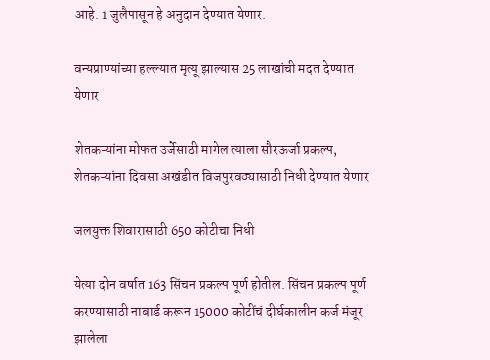आहे. 1 जुलैपासून हे अनुदान देण्यात येणार.

वन्यप्राण्यांच्या हल्ल्यात मृत्यू झाल्यास 25 लाखांची मदत देण्यात येणार

शेतकऱ्यांना मोफत उर्जेसाठी मागेल त्याला सौरऊर्जा प्रकल्प, शेतकऱ्यांना दिवसा अखंडीत विजपुरवठ्यासाठी निधी देण्यात येणार

जलयुक्त शिवारासाठी 650 कोटीचा निधी

येत्या दोन वर्षात 163 सिंचन प्रकल्प पूर्ण होतील. सिंचन प्रकल्प पूर्ण करण्यासाठी नाबार्ड करून 15000 कोटींचं दीर्घकालीन कर्ज मंजूर झालेला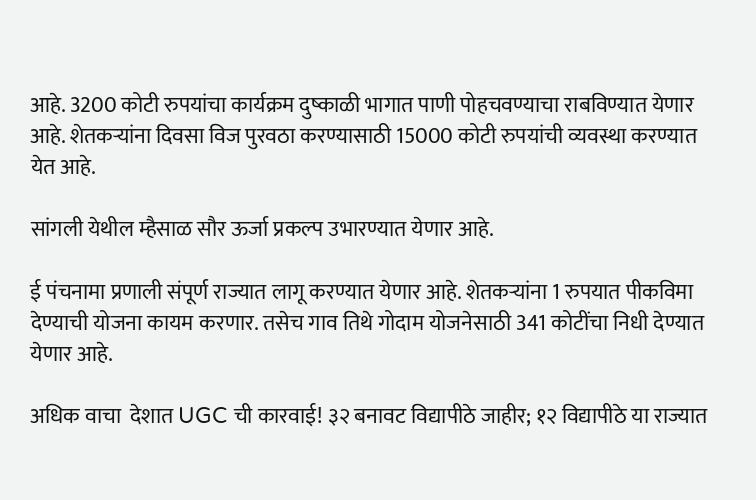आहे. 3200 कोटी रुपयांचा कार्यक्रम दुष्काळी भागात पाणी पोहचवण्याचा राबविण्यात येणार आहे. शेतकऱ्यांना दिवसा विज पुरवठा करण्यासाठी 15000 कोटी रुपयांची व्यवस्था करण्यात येत आहे.

सांगली येथील म्हैसाळ सौर ऊर्जा प्रकल्प उभारण्यात येणार आहे.

ई पंचनामा प्रणाली संपूर्ण राज्यात लागू करण्यात येणार आहे. शेतकऱ्यांना 1 रुपयात पीकविमा देण्याची योजना कायम करणार. तसेच गाव तिथे गोदाम योजनेसाठी 341 कोटींचा निधी देण्यात येणार आहे.

अधिक वाचा  देशात UGC ची कारवाई! ३२ बनावट विद्यापीठे जाहीर; १२ विद्यापीठे या राज्यात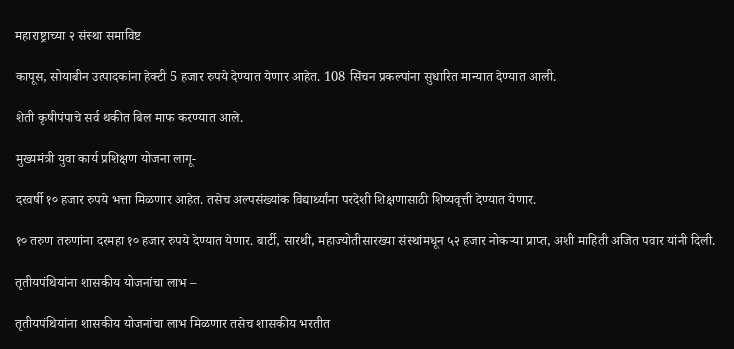महाराष्ट्राच्या २ संस्था समाविष्ट

कापूस, सोयाबीन उत्पादकांना हेक्टी 5 हजार रुपये देण्यात येणार आहेत. 108 सिंचन प्रकल्पांना सुधारित मान्यात देण्यात आली.

शेती कृषीपंपाचे सर्व थकीत बिल माफ करण्यात आले.

मुख्यमंत्री युवा कार्य प्रशिक्षण योजना लागू-

दरवर्षी १० हजार रुपये भत्ता मिळणार आहेत. तसेच अल्पसंख्यांक विद्यार्थ्यांना परदेशी शिक्षणासाठी शिष्यवृत्ती देण्यात येणार.

१० तरुण तरुणांना दरमहा १० हजार रुपये देण्यात येणार. बार्टी, सारथी, महाज्योतीसारख्या संस्थांमधून ५२ हजार नोकऱ्या प्राप्त, अशी माहिती अजित पवार यांनी दिली.

तृतीयपंथियांना शासकीय योजनांचा लाभ –

तृतीयपंथियांना शासकीय योजनांचा लाभ मिळणार तसेच शासकीय भरतीत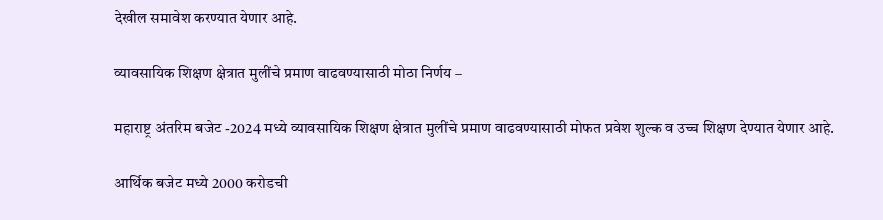देखील समावेश करण्यात येणार आहे.

व्यावसायिक शिक्षण क्षेत्रात मुलींचे प्रमाण वाढवण्यासाठी मोठा निर्णय –

महाराष्ट्र अंतरिम बजेट -2024 मध्ये व्यावसायिक शिक्षण क्षेत्रात मुलींचे प्रमाण वाढवण्यासाठी मोफत प्रवेश शुल्क व उच्च शिक्षण देण्यात येणार आहे.

आर्थिक बजेट मध्ये 2000 करोडची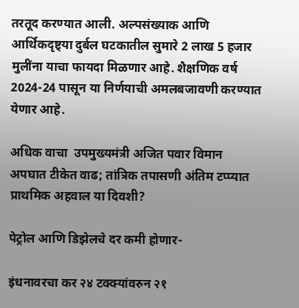तरतूद करण्यात आली. अल्पसंख्याक आणि आर्थिकदृष्ट्या दुर्बल घटकातील सुमारे 2 लाख 5 हजार मुलींना याचा फायदा मिळणार आहे. शैक्षणिक वर्ष 2024-24 पासून या निर्णयाची अमलबजावणी करण्यात येणार आहे.

अधिक वाचा  उपमुख्यमंत्री अजित पवार विमान अपघात टीकेत वाढ; तांत्रिक तपासणी अंतिम टप्प्यात प्राथमिक अहवाल या दिवशी?

पेट्रोल आणि डिझेलचे दर कमी होणार-

इंधनावरचा कर २४ टक्क्यांवरुन २१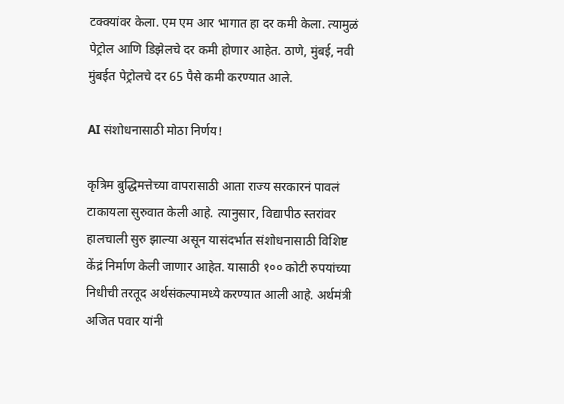टक्क्यांवर केला. एम एम आर भागात हा दर कमी केला. त्यामुळं पेट्रोल आणि डिझेलचे दर कमी होणार आहेत. ठाणे, मुंबई, नवी मुंबईत पेट्रोलचे दर 65 पैसे कमी करण्यात आले.

AI संशोधनासाठी मोठा निर्णय!

कृत्रिम बुद्धिमत्तेच्या वापरासाठी आता राज्य सरकारनं पावलं टाकायला सुरुवात केली आहे. त्यानुसार, विद्यापीठ स्तरांवर हालचाली सुरु झाल्या असून यासंदर्भात संशोधनासाठी विशिष्ट केंद्रं निर्माण केली जाणार आहेत. यासाठी १०० कोटी रुपयांच्या निधीची तरतूद अर्थसंकल्पामध्ये करण्यात आली आहे. अर्थमंत्री अजित पवार यांनी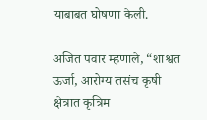याबाबत घोषणा केली.

अजित पवार म्हणाले, “शाश्वत ऊर्जा, आरोग्य तसंच कृषी क्षेत्रात कृत्रिम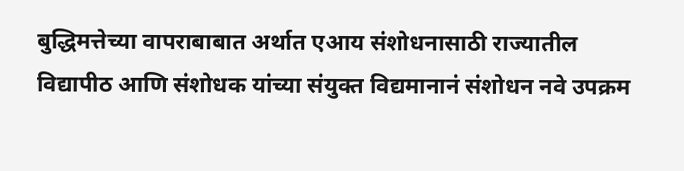बुद्धिमत्तेच्या वापराबाबात अर्थात एआय संशोधनासाठी राज्यातील विद्यापीठ आणि संशोधक यांच्या संयुक्त विद्यमानानं संशोधन नवे उपक्रम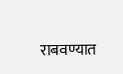राबवण्यात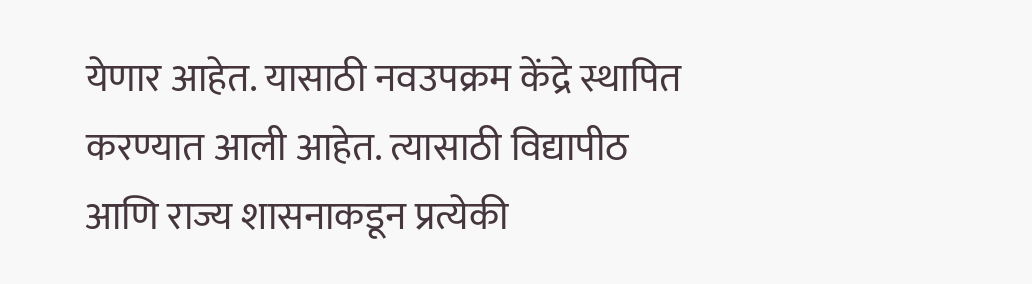येणार आहेत. यासाठी नवउपक्रम केंद्रे स्थापित करण्यात आली आहेत. त्यासाठी विद्यापीठ आणि राज्य शासनाकडून प्रत्येकी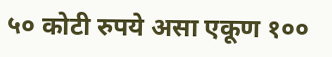५० कोटी रुपये असा एकूण १००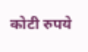कोटी रुपये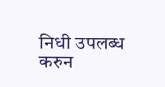निधी उपलब्ध करुन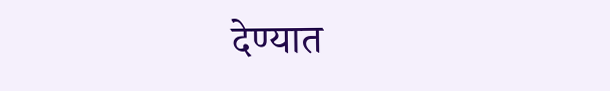देण्यात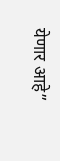येणार आहे”